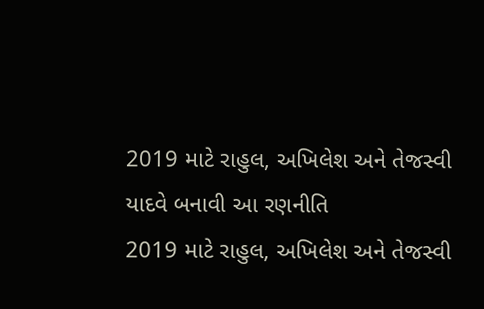2019 માટે રાહુલ, અખિલેશ અને તેજસ્વી યાદવે બનાવી આ રણનીતિ
2019 માટે રાહુલ, અખિલેશ અને તેજસ્વી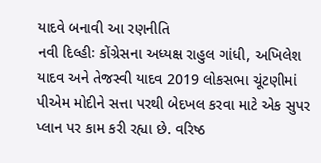યાદવે બનાવી આ રણનીતિ
નવી દિલ્હીઃ કોંગ્રેસના અધ્યક્ષ રાહુલ ગાંધી, અખિલેશ યાદવ અને તેજસ્વી યાદવ 2019 લોકસભા ચૂંટણીમાં પીએમ મોદીને સત્તા પરથી બેદખલ કરવા માટે એક સુપર પ્લાન પર કામ કરી રહ્યા છે. વરિષ્ઠ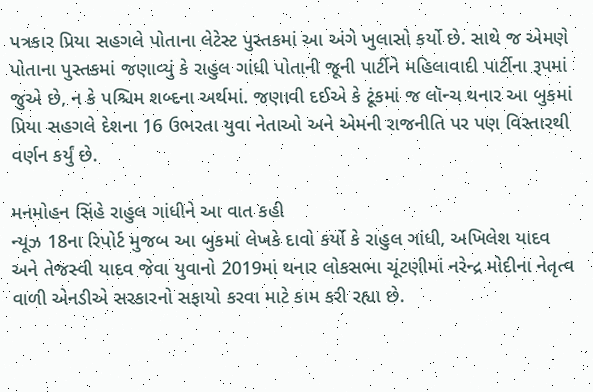પત્રકાર પ્રિયા સહગલે પોતાના લેટેસ્ટ પુસ્તકમાં આ અંગે ખુલાસો કર્યો છે. સાથે જ એમણે પોતાના પુસ્તકમાં જણાવ્યું કે રાહુલ ગાંધી પોતાની જૂની પાર્ટીને મહિલાવાદી પાર્ટીના રૂપમાં જુએ છે, ન કે પશ્ચિમ શબ્દના અર્થમાં. જણાવી દઈએ કે ટૂંકમાં જ લૉન્ચ થનાર આ બુકમાં પ્રિયા સહગલે દેશના 16 ઉભરતા યુવા નેતાઓ અને એમની રાજનીતિ પર પણ વિસ્તારથી વર્ણન કર્યું છે.

મનમોહન સિંહે રાહુલ ગાંધીને આ વાત કહી
ન્યૂઝ 18ના રિપોર્ટ મુજબ આ બુકમાં લેખકે દાવો કર્યો કે રાહુલ ગાંધી, અખિલેશ યાદવ અને તેજસ્વી યાદવ જેવા યુવાનો 2019માં થનાર લોકસભા ચૂંટણીમાં નરેન્દ્ર મોદીના નેતૃત્વ વાળી એનડીએ સરકારનો સફાયો કરવા માટે કામ કરી રહ્યા છે.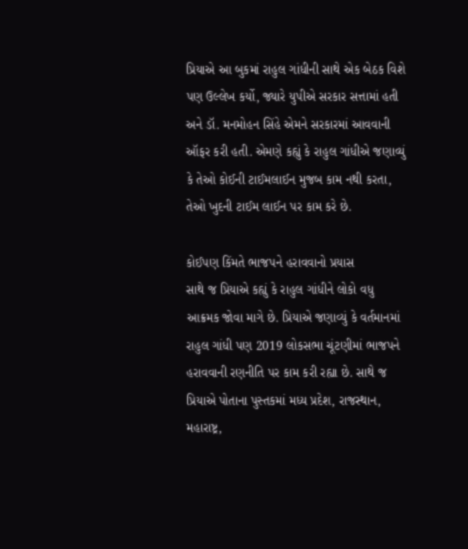પ્રિયાએ આ બુકમાં રાહુલ ગાંધીની સાથે એક બેઠક વિશે પણ ઉલ્લેખ કર્યો, જ્યારે યુપીએ સરકાર સત્તામાં હતી અને ડૉ. મનમોહન સિંહે એમને સરકારમાં આવવાની ઑફર કરી હતી. એમણે કહ્યું કે રાહુલ ગાંધીએ જણાવ્યું કે તેઓ કોઈની ટાઈમલાઈન મુજબ કામ નથી કરતા, તેઓ ખુદની ટાઈમ લાઈન પર કામ કરે છે.

કોઈપણ કિંમતે ભાજપને હરાવવાનો પ્રયાસ
સાથે જ પ્રિયાએ કહ્યું કે રાહુલ ગાંધીને લોકો વધુ આક્રમક જોવા માગે છે. પ્રિયાએ જણાવ્યું કે વર્તમાનમાં રાહુલ ગાંધી પણ 2019 લોકસભા ચૂંટણીમાં ભાજપને હરાવવાની રણનીતિ પર કામ કરી રહ્યા છે. સાથે જ પ્રિયાએ પોતાના પુસ્તકમાં મધ્ય પ્રદેશ, રાજસ્થાન, મહારાષ્ટ્ર,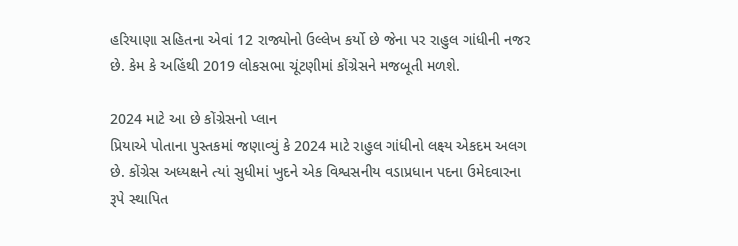હરિયાણા સહિતના એવાં 12 રાજ્યોનો ઉલ્લેખ કર્યો છે જેના પર રાહુલ ગાંધીની નજર છે. કેમ કે અહિંથી 2019 લોકસભા ચૂંટણીમાં કોંગ્રેસને મજબૂતી મળશે.

2024 માટે આ છે કોંગ્રેસનો પ્લાન
પ્રિયાએ પોતાના પુસ્તકમાં જણાવ્યું કે 2024 માટે રાહુલ ગાંધીનો લક્ષ્ય એકદમ અલગ છે. કોંગ્રેસ અધ્યક્ષને ત્યાં સુધીમાં ખુદને એક વિશ્વસનીય વડાપ્રધાન પદના ઉમેદવારના રૂપે સ્થાપિત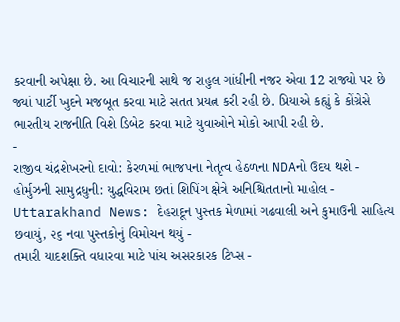કરવાની અપેક્ષા છે. આ વિચારની સાથે જ રાહુલ ગાંધીની નજર એવા 12 રાજ્યો પર છે જ્યાં પાર્ટી ખુદને મજબૂત કરવા માટે સતત પ્રયત્ન કરી રહી છે. પ્રિયાએ કહ્યું કે કોંગ્રેસે ભારતીય રાજનીતિ વિશે ડિબેટ કરવા માટે યુવાઓને મોકો આપી રહી છે.
-
રાજીવ ચંદ્રશેખરનો દાવો: કેરળમાં ભાજપના નેતૃત્વ હેઠળના NDAનો ઉદય થશે -
હોર્મુઝની સામુદ્રધુની: યુદ્ધવિરામ છતાં શિપિંગ ક્ષેત્રે અનિશ્ચિતતાનો માહોલ -
Uttarakhand News: દેહરાદૂન પુસ્તક મેળામાં ગઢવાલી અને કુમાઉની સાહિત્ય છવાયું, ૨૬ નવા પુસ્તકોનું વિમોચન થયું -
તમારી યાદશક્તિ વધારવા માટે પાંચ અસરકારક ટિપ્સ -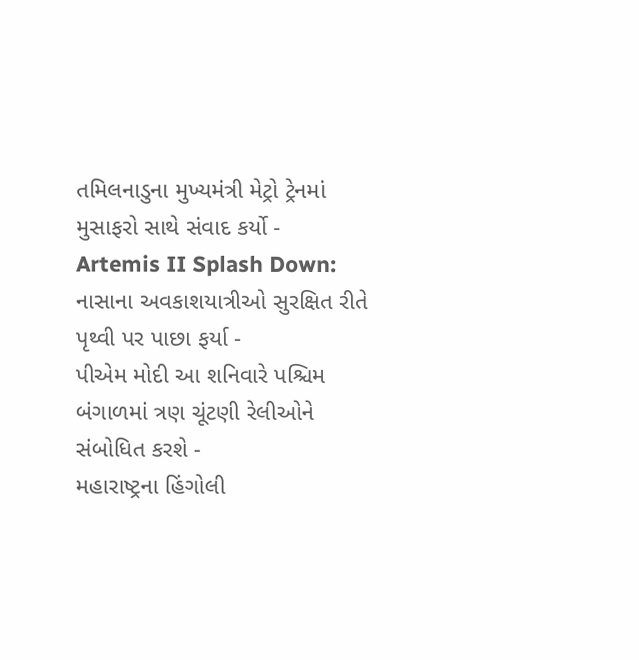તમિલનાડુના મુખ્યમંત્રી મેટ્રો ટ્રેનમાં મુસાફરો સાથે સંવાદ કર્યો -
Artemis II Splash Down: નાસાના અવકાશયાત્રીઓ સુરક્ષિત રીતે પૃથ્વી પર પાછા ફર્યા -
પીએમ મોદી આ શનિવારે પશ્ચિમ બંગાળમાં ત્રણ ચૂંટણી રેલીઓને સંબોધિત કરશે -
મહારાષ્ટ્રના હિંગોલી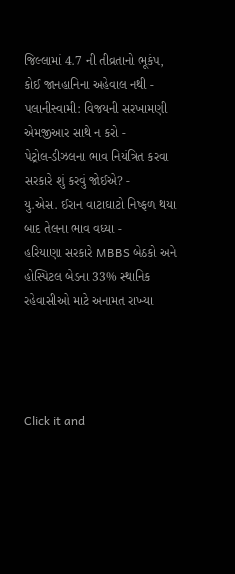જિલ્લામાં 4.7 ની તીવ્રતાનો ભૂકંપ, કોઈ જાનહાનિના અહેવાલ નથી -
પલાનીસ્વામી: વિજયની સરખામણી એમજીઆર સાથે ન કરો -
પેટ્રોલ-ડીઝલના ભાવ નિયંત્રિત કરવા સરકારે શું કરવું જોઈએ? -
યુ.એસ. ઈરાન વાટાઘાટો નિષ્ફળ થયા બાદ તેલના ભાવ વધ્યા -
હરિયાણા સરકારે MBBS બેઠકો અને હોસ્પિટલ બેડના 33% સ્થાનિક રહેવાસીઓ માટે અનામત રાખ્યા




Click it and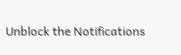Unblock the Notifications